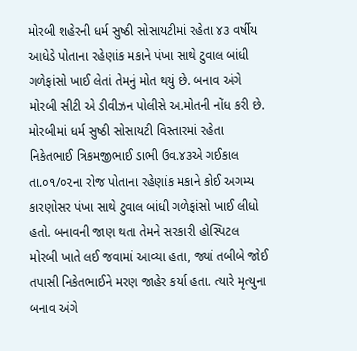મોરબી શહેરની ધર્મ સુષ્ઠી સોસાયટીમાં રહેતા ૪૩ વર્ષીય આધેડે પોતાના રહેણાંક મકાને પંખા સાથે ટુવાલ બાંધી ગળેફાંસો ખાઈ લેતાં તેમનું મોત થયું છે. બનાવ અંગે મોરબી સીટી એ ડીવીઝન પોલીસે અ.મોતની નોંધ કરી છે.
મોરબીમાં ધર્મ સુષ્ઠી સોસાયટી વિસ્તારમાં રહેતા નિકેતભાઈ ત્રિકમજીભાઈ ડાભી ઉવ.૪૩એ ગઈકાલ તા.૦૧/૦૨ના રોજ પોતાના રહેણાંક મકાને કોઈ અગમ્ય કારણોસર પંખા સાથે ટુવાલ બાંધી ગળેફાંસો ખાઈ લીધો હતો. બનાવની જાણ થતા તેમને સરકારી હોસ્પિટલ મોરબી ખાતે લઈ જવામાં આવ્યા હતા, જ્યાં તબીબે જોઈ તપાસી નિકેતભાઈને મરણ જાહેર કર્યા હતા. ત્યારે મૃત્યુના બનાવ અંગે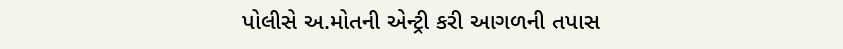પોલીસે અ.મોતની એન્ટ્રી કરી આગળની તપાસ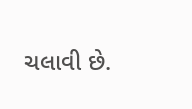ચલાવી છે.